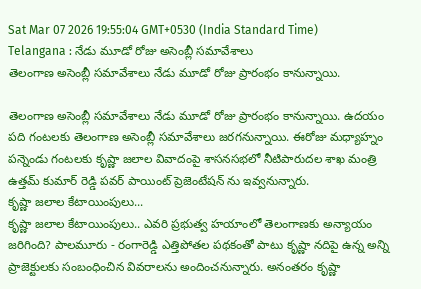Sat Mar 07 2026 19:55:04 GMT+0530 (India Standard Time)
Telangana : నేడు మూడో రోజు అసెంబ్లీ సమావేశాలు
తెలంగాణ అసెంబ్లీ సమావేశాలు నేడు మూడో రోజు ప్రారంభం కానున్నాయి.

తెలంగాణ అసెంబ్లీ సమావేశాలు నేడు మూడో రోజు ప్రారంభం కానున్నాయి. ఉదయం పది గంటలకు తెలంగాణ అసెంబ్లీ సమావేశాలు జరగనున్నాయి. ఈరోజు మధ్యాహ్నం పన్నెండు గంటలకు కృష్ణా జలాల వివాదంపై శాసనసభలో నీటిపారుదల శాఖ మంత్రి ఉత్తమ్ కుమార్ రెడ్డి పవర్ పాయింట్ ప్రెజెంటేషన్ ను ఇవ్వనున్నారు.
కృష్ణా జలాల కేటాయింపులు...
కృష్ణా జలాల కేటాయింపులు.. ఎవరి ప్రభుత్వ హయాంలో తెలంగాణకు అన్యాయం జరిగింది? పాలమూరు - రంగారెడ్డి ఎత్తిపోతల పథకంతో పాటు కృష్ణా నదిపై ఉన్న అన్ని ప్రాజెక్టులకు సంబంధించిన వివరాలను అందించనున్నారు. అనంతరం కృష్ణా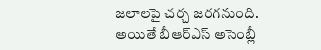జలాలపై చర్చ జరగనుంది. అయితే బీఆర్ఎస్ అసెంబ్లీ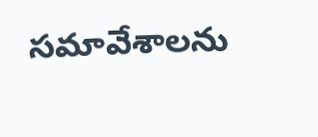సమావేశాలను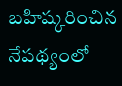బహిష్కరించిన నేపథ్యంలో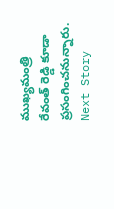ముఖ్యమంత్రి రేవంత్ రెడ్డి కూడా ప్రసంగించనున్నారు.
Next Story